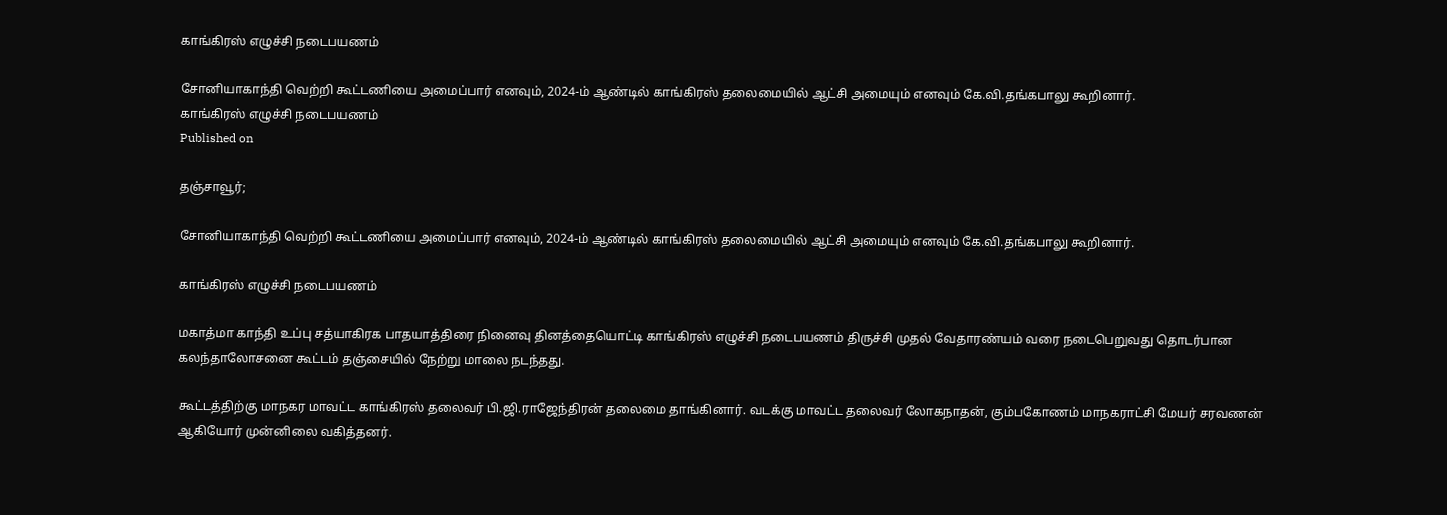காங்கிரஸ் எழுச்சி நடைபயணம்

சோனியாகாந்தி வெற்றி கூட்டணியை அமைப்பார் எனவும், 2024-ம் ஆண்டில் காங்கிரஸ் தலைமையில் ஆட்சி அமையும் எனவும் கே.வி.தங்கபாலு கூறினார்.
காங்கிரஸ் எழுச்சி நடைபயணம்
Published on

தஞ்சாவூர்;

சோனியாகாந்தி வெற்றி கூட்டணியை அமைப்பார் எனவும், 2024-ம் ஆண்டில் காங்கிரஸ் தலைமையில் ஆட்சி அமையும் எனவும் கே.வி.தங்கபாலு கூறினார்.

காங்கிரஸ் எழுச்சி நடைபயணம்

மகாத்மா காந்தி உப்பு சத்யாகிரக பாதயாத்திரை நினைவு தினத்தையொட்டி காங்கிரஸ் எழுச்சி நடைபயணம் திருச்சி முதல் வேதாரண்யம் வரை நடைபெறுவது தொடர்பான கலந்தாலோசனை கூட்டம் தஞ்சையில் நேற்று மாலை நடந்தது.

கூட்டத்திற்கு மாநகர மாவட்ட காங்கிரஸ் தலைவர் பி.ஜி.ராஜேந்திரன் தலைமை தாங்கினார். வடக்கு மாவட்ட தலைவர் லோகநாதன், கும்பகோணம் மாநகராட்சி மேயர் சரவணன் ஆகியோர் முன்னிலை வகித்தனர்.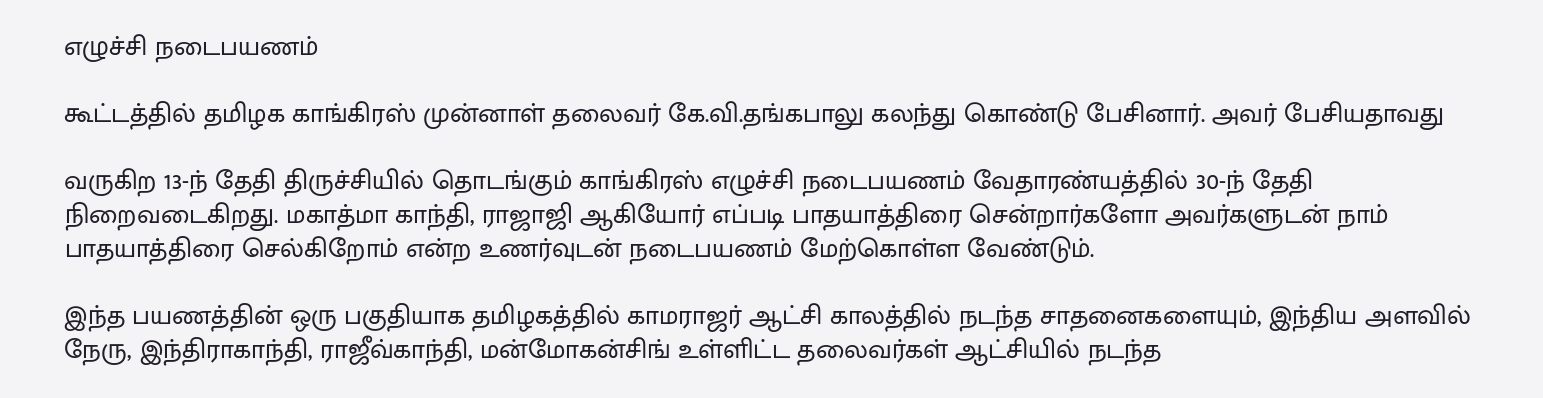எழுச்சி நடைபயணம்

கூட்டத்தில் தமிழக காங்கிரஸ் முன்னாள் தலைவர் கே.வி.தங்கபாலு கலந்து கொண்டு பேசினார். அவர் பேசியதாவது

வருகிற 13-ந் தேதி திருச்சியில் தொடங்கும் காங்கிரஸ் எழுச்சி நடைபயணம் வேதாரண்யத்தில் 30-ந் தேதி நிறைவடைகிறது. மகாத்மா காந்தி, ராஜாஜி ஆகியோர் எப்படி பாதயாத்திரை சென்றார்களோ அவர்களுடன் நாம் பாதயாத்திரை செல்கிறோம் என்ற உணர்வுடன் நடைபயணம் மேற்கொள்ள வேண்டும்.

இந்த பயணத்தின் ஒரு பகுதியாக தமிழகத்தில் காமராஜர் ஆட்சி காலத்தில் நடந்த சாதனைகளையும், இந்திய அளவில் நேரு, இந்திராகாந்தி, ராஜீவ்காந்தி, மன்மோகன்சிங் உள்ளிட்ட தலைவர்கள் ஆட்சியில் நடந்த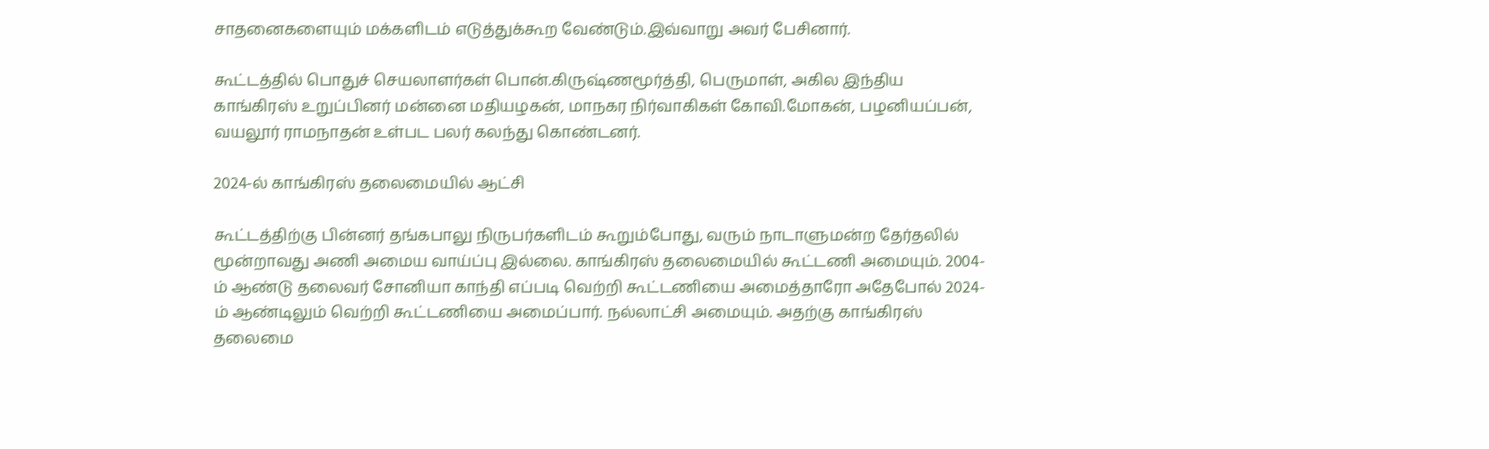சாதனைகளையும் மக்களிடம் எடுத்துக்கூற வேண்டும்.இவ்வாறு அவர் பேசினார்.

கூட்டத்தில் பொதுச் செயலாளர்கள் பொன்.கிருஷ்ணமூர்த்தி, பெருமாள், அகில இந்திய காங்கிரஸ் உறுப்பினர் மன்னை மதியழகன், மாநகர நிர்வாகிகள் கோவி.மோகன், பழனியப்பன், வயலூர் ராமநாதன் உள்பட பலர் கலந்து கொண்டனர்.

2024-ல் காங்கிரஸ் தலைமையில் ஆட்சி

கூட்டத்திற்கு பின்னர் தங்கபாலு நிருபர்களிடம் கூறும்போது, வரும் நாடாளுமன்ற தேர்தலில் மூன்றாவது அணி அமைய வாய்ப்பு இல்லை. காங்கிரஸ் தலைமையில் கூட்டணி அமையும். 2004-ம் ஆண்டு தலைவர் சோனியா காந்தி எப்படி வெற்றி கூட்டணியை அமைத்தாரோ அதேபோல் 2024-ம் ஆண்டிலும் வெற்றி கூட்டணியை அமைப்பார். நல்லாட்சி அமையும். அதற்கு காங்கிரஸ் தலைமை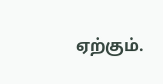ஏற்கும்.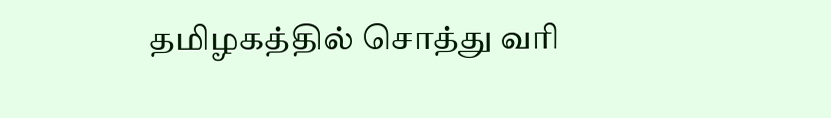தமிழகத்தில் சொத்து வரி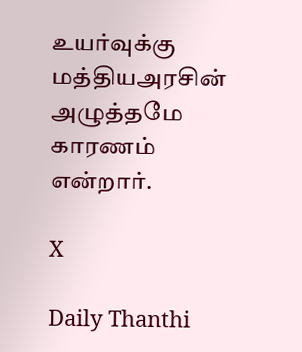உயர்வுக்கு மத்தியஅரசின் அழுத்தமே காரணம் என்றார்.

X

Daily Thanthi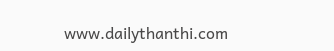www.dailythanthi.com